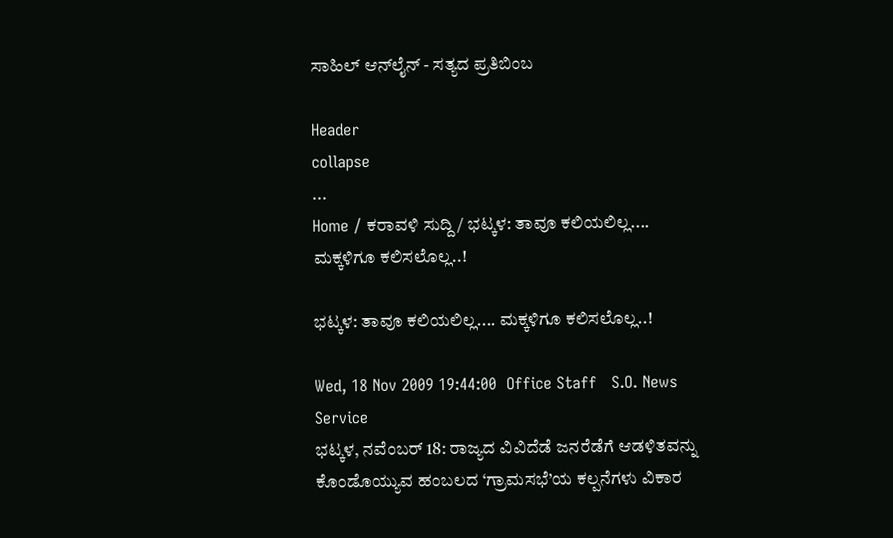ಸಾಹಿಲ್ ಆನ್‌ಲೈನ್ - ಸತ್ಯದ ಪ್ರತಿಬಿಂಬ

Header
collapse
...
Home / ಕರಾವಳಿ ಸುದ್ದಿ / ಭಟ್ಕಳ: ತಾವೂ ಕಲಿಯಲಿಲ್ಲ.... ಮಕ್ಕಳಿಗೂ ಕಲಿಸಲೊಲ್ಲ..!

ಭಟ್ಕಳ: ತಾವೂ ಕಲಿಯಲಿಲ್ಲ.... ಮಕ್ಕಳಿಗೂ ಕಲಿಸಲೊಲ್ಲ..!

Wed, 18 Nov 2009 19:44:00  Office Staff   S.O. News Service
ಭಟ್ಕಳ, ನವೆಂಬರ್ 18: ರಾಜ್ಯದ ವಿವಿದೆಡೆ ಜನರೆಡೆಗೆ ಆಡಳಿತವನ್ನು ಕೊಂಡೊಯ್ಯುವ ಹಂಬಲದ ‘ಗ್ರಾಮಸಭೆ’ಯ ಕಲ್ಪನೆಗಳು ವಿಕಾರ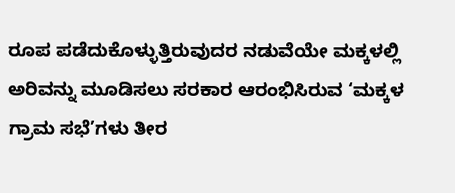ರೂಪ ಪಡೆದುಕೊಳ್ಳುತ್ತಿರುವುದರ ನಡುವೆಯೇ ಮಕ್ಕಳಲ್ಲಿ ಅರಿವನ್ನು ಮೂಡಿಸಲು ಸರಕಾರ ಆರಂಭಿಸಿರುವ ‘ಮಕ್ಕಳ ಗ್ರಾಮ ಸಭೆ’ಗಳು ತೀರ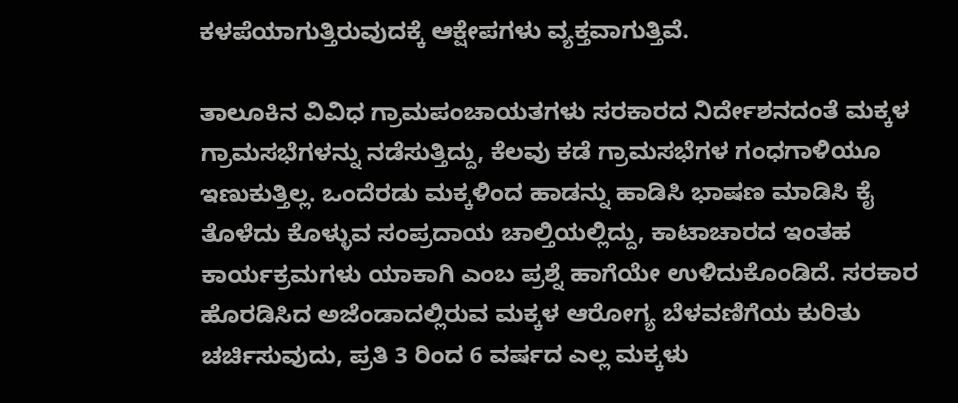ಕಳಪೆಯಾಗುತ್ತಿರುವುದಕ್ಕೆ ಆಕ್ಷೇಪಗಳು ವ್ಯಕ್ತವಾಗುತ್ತಿವೆ.

ತಾಲೂಕಿನ ವಿವಿಧ ಗ್ರಾಮಪಂಚಾಯತಗಳು ಸರಕಾರದ ನಿರ್ದೇಶನದಂತೆ ಮಕ್ಕಳ ಗ್ರಾಮಸಭೆಗಳನ್ನು ನಡೆಸುತ್ತಿದ್ದು, ಕೆಲವು ಕಡೆ ಗ್ರಾಮಸಭೆಗಳ ಗಂಧಗಾಳಿಯೂ ಇಣುಕುತ್ತಿಲ್ಲ. ಒಂದೆರಡು ಮಕ್ಕಳಿಂದ ಹಾಡನ್ನು ಹಾಡಿಸಿ ಭಾಷಣ ಮಾಡಿಸಿ ಕೈ ತೊಳೆದು ಕೊಳ್ಳುವ ಸಂಪ್ರದಾಯ ಚಾಲ್ತಿಯಲ್ಲಿದ್ದು, ಕಾಟಾಚಾರದ ಇಂತಹ ಕಾರ್ಯಕ್ರಮಗಳು ಯಾಕಾಗಿ ಎಂಬ ಪ್ರಶ್ನೆ ಹಾಗೆಯೇ ಉಳಿದುಕೊಂಡಿದೆ. ಸರಕಾರ ಹೊರಡಿಸಿದ ಅಜೆಂಡಾದಲ್ಲಿರುವ ಮಕ್ಕಳ ಆರೋಗ್ಯ ಬೆಳವಣಿಗೆಯ ಕುರಿತು ಚರ್ಚಿಸುವುದು, ಪ್ರತಿ 3 ರಿಂದ 6 ವರ್ಷದ ಎಲ್ಲ ಮಕ್ಕಳು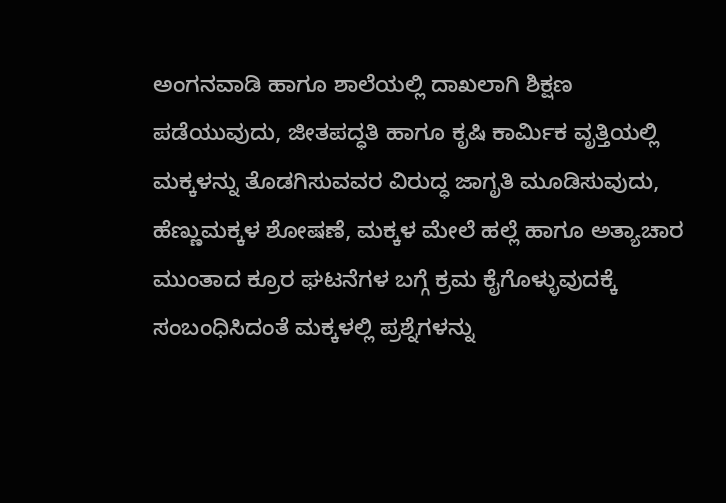ಅಂಗನವಾಡಿ ಹಾಗೂ ಶಾಲೆಯಲ್ಲಿ ದಾಖಲಾಗಿ ಶಿಕ್ಷಣ ಪಡೆಯುವುದು, ಜೀತಪದ್ಧತಿ ಹಾಗೂ ಕೃಷಿ ಕಾರ್ಮಿಕ ವೃತ್ತಿಯಲ್ಲಿ ಮಕ್ಕಳನ್ನು ತೊಡಗಿಸುವವರ ವಿರುದ್ಧ ಜಾಗೃತಿ ಮೂಡಿಸುವುದು, ಹೆಣ್ಣುಮಕ್ಕಳ ಶೋಷಣೆ, ಮಕ್ಕಳ ಮೇಲೆ ಹಲ್ಲೆ ಹಾಗೂ ಅತ್ಯಾಚಾರ ಮುಂತಾದ ಕ್ರೂರ ಘಟನೆಗಳ ಬಗ್ಗೆ ಕ್ರಮ ಕೈಗೊಳ್ಳುವುದಕ್ಕೆ ಸಂಬಂಧಿಸಿದಂತೆ ಮಕ್ಕಳಲ್ಲಿ ಪ್ರಶ್ನೆಗಳನ್ನು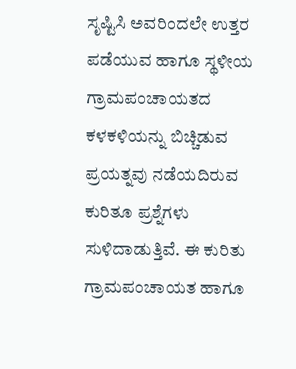ಸೃಷ್ಟಿಸಿ ಅವರಿಂದಲೇ ಉತ್ತರ ಪಡೆಯುವ ಹಾಗೂ ಸ್ಥಳೀಯ ಗ್ರಾಮಪಂಚಾಯತದ ಕಳಕಳಿಯನ್ನು ಬಿಚ್ಚಿಡುವ ಪ್ರಯತ್ನವು ನಡೆಯದಿರುವ ಕುರಿತೂ ಪ್ರಶ್ನೆಗಳು ಸುಳಿದಾಡುತ್ತಿವೆ. ಈ ಕುರಿತು ಗ್ರಾಮಪಂಚಾಯತ ಹಾಗೂ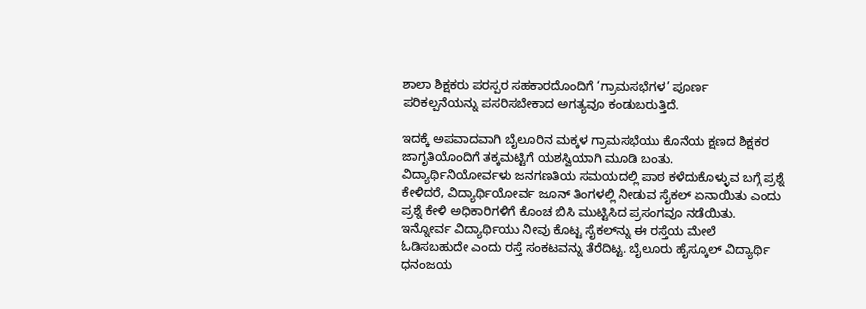ಶಾಲಾ ಶಿಕ್ಷಕರು ಪರಸ್ಪರ ಸಹಕಾರದೊಂದಿಗೆ ‘ಗ್ರಾಮಸಭೆಗಳ’ ಪೂರ್ಣ ಪರಿಕಲ್ಪನೆಯನ್ನು ಪಸರಿಸಬೇಕಾದ ಅಗತ್ಯವೂ ಕಂಡುಬರುತ್ತಿದೆ.

ಇದಕ್ಕೆ ಅಪವಾದವಾಗಿ ಬೈಲೂರಿನ ಮಕ್ಕಳ ಗ್ರಾಮಸಭೆಯು ಕೊನೆಯ ಕ್ಷಣದ ಶಿಕ್ಷಕರ ಜಾಗೃತಿಯೊಂದಿಗೆ ತಕ್ಕಮಟ್ಟಿಗೆ ಯಶಸ್ವಿಯಾಗಿ ಮೂಡಿ ಬಂತು. ವಿದ್ಯಾರ್ಥಿನಿಯೋರ್ವಳು ಜನಗಣತಿಯ ಸಮಯದಲ್ಲಿ ಪಾಠ ಕಳೆದುಕೊಳ್ಳುವ ಬಗ್ಗೆ ಪ್ರಶ್ನೆ ಕೇಳಿದರೆ, ವಿದ್ಯಾರ್ಥಿಯೋರ್ವ ಜೂನ್ ತಿಂಗಳಲ್ಲಿ ನೀಡುವ ಸೈಕಲ್ ಏನಾಯಿತು ಎಂದು ಪ್ರಶ್ನೆ ಕೇಳಿ ಅಧಿಕಾರಿಗಳಿಗೆ ಕೊಂಚ ಬಿಸಿ ಮುಟ್ಟಿಸಿದ ಪ್ರಸಂಗವೂ ನಡೆಯಿತು. ಇನ್ನೋರ್ವ ವಿದ್ಯಾರ್ಥಿಯು ನೀವು ಕೊಟ್ಟ ಸೈಕಲ್‌ನ್ನು ಈ ರಸ್ತೆಯ ಮೇಲೆ ಓಡಿಸಬಹುದೇ ಎಂದು ರಸ್ತೆ ಸಂಕಟವನ್ನು ತೆರೆದಿಟ್ಟ. ಬೈಲೂರು ಹೈಸ್ಕೂಲ್ ವಿದ್ಯಾರ್ಥಿ ಧನಂಜಯ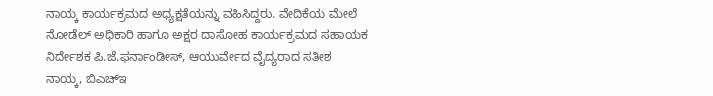ನಾಯ್ಕ ಕಾರ್ಯಕ್ರಮದ ಅಧ್ಯಕ್ಷತೆಯನ್ನು ವಹಿಸಿದ್ದರು. ವೇದಿಕೆಯ ಮೇಲೆ ನೋಡೆಲ್ ಅಧಿಕಾರಿ ಹಾಗೂ ಅಕ್ಷರ ದಾಸೋಹ ಕಾರ್ಯಕ್ರಮದ ಸಹಾಯಕ ನಿರ್ದೇಶಕ ಪಿ.ಜೆ.ಫರ್ನಾಂಡೀಸ್, ಆಯುರ್ವೇದ ವೈದ್ಯರಾದ ಸತೀಶ ನಾಯ್ಕ, ಬಿ‌ಎಚ್‌ಇ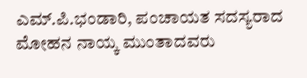ಎಮ್.ಪಿ.ಭಂಡಾರಿ, ಪಂಚಾಯತ ಸದಸ್ಯರಾದ ಮೋಹನ ನಾಯ್ಕ ಮುಂತಾದವರು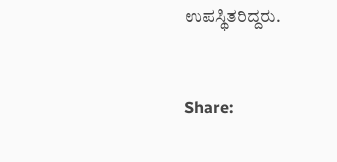ಉಪಸ್ಥಿತರಿದ್ದರು.


Share: